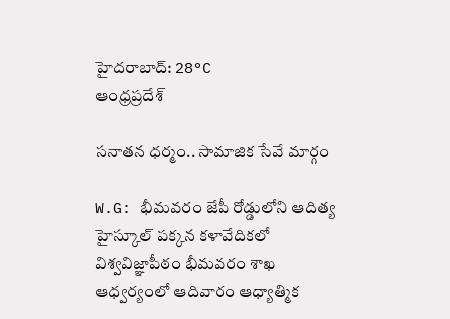హైదరాబాద్: 28°C
ఆంధ్రప్రదేశ్

సనాతన ధర్మం.. సామాజిక సేవే మార్గం

W.G: భీమవరం జేపీ రోడ్డులోని ఆదిత్య హైస్కూల్ పక్కన కళావేదికలో విశ్వవిజ్ఞాపీఠం భీమవరం శాఖ ఆధ్వర్యంలో ఆదివారం ఆధ్యాత్మిక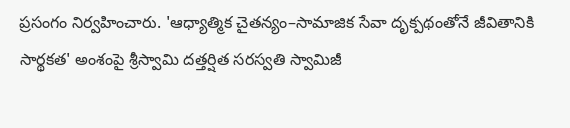ప్రసంగం నిర్వహించారు. 'ఆధ్యాత్మిక చైతన్యం–సామాజిక సేవా దృక్పథంతోనే జీవితానికి సార్థకత' అంశంపై శ్రీస్వామి దత్తర్షిత సరస్వతి స్వామిజీ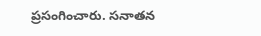ప్రసంగించారు. సనాతన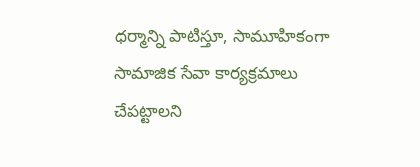ధర్మాన్ని పాటిస్తూ, సామూహికంగా సామాజిక సేవా కార్యక్రమాలు చేపట్టాలని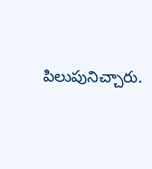పిలుపునిచ్చారు.